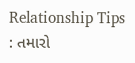Relationship Tips : તમારો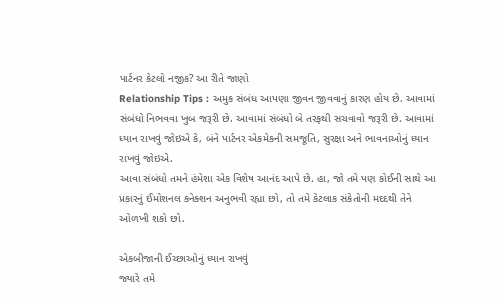પાર્ટનર કેટલો નજીક? આ રીતે જાણો
Relationship Tips : અમુક સંબંધ આપણા જીવન જીવવાનું કારણ હોય છે. આવામાં સંબંધો નિભવવા ખુબ જરૂરી છે. આવામાં સંબંધો બે તરફથી સચવાવો જરૂરી છે. આવામાં ધ્યાન રાખવું જોઇએ કે, બંને પાર્ટનર એકમેકની સમજૂતિ, સુરક્ષા અને ભાવનાઓનું ધ્યાન રાખવું જોઇએ.
આવા સંબંધો તમને હંમેશા એક વિશેષ આનંદ આપે છે. હા, જો તમે પણ કોઈની સાથે આ પ્રકારનું ઈમોશનલ કનેક્શન અનુભવી રહ્યા છો, તો તમે કેટલાક સંકેતોની મદદથી તેને ઓળખી શકો છો.

એકબીજાની ઈચ્છાઓનું ધ્યાન રાખવું
જ્યારે તમે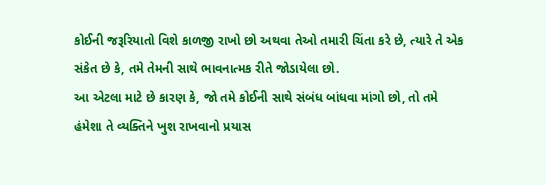કોઈની જરૂરિયાતો વિશે કાળજી રાખો છો અથવા તેઓ તમારી ચિંતા કરે છે, ત્યારે તે એક સંકેત છે કે, તમે તેમની સાથે ભાવનાત્મક રીતે જોડાયેલા છો.
આ એટલા માટે છે કારણ કે, જો તમે કોઈની સાથે સંબંધ બાંધવા માંગો છો, તો તમે હંમેશા તે વ્યક્તિને ખુશ રાખવાનો પ્રયાસ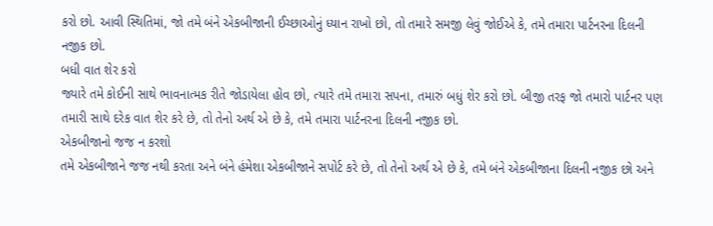કરો છો. આવી સ્થિતિમાં, જો તમે બંને એકબીજાની ઈચ્છાઓનું ધ્યાન રાખો છો, તો તમારે સમજી લેવું જોઈએ કે, તમે તમારા પાર્ટનરના દિલની નજીક છો.
બધી વાત શેર કરો
જ્યારે તમે કોઈની સાથે ભાવનાત્મક રીતે જોડાયેલા હોવ છો, ત્યારે તમે તમારા સપના, તમારું બધું શેર કરો છો. બીજી તરફ જો તમારો પાર્ટનર પણ તમારી સાથે દરેક વાત શેર કરે છે, તો તેનો અર્થ એ છે કે, તમે તમારા પાર્ટનરના દિલની નજીક છો.
એકબીજાનો જજ ન કરશો
તમે એકબીજાને જજ નથી કરતા અને બંને હંમેશા એકબીજાને સપોર્ટ કરે છે, તો તેનો અર્થ એ છે કે, તમે બંને એકબીજાના દિલની નજીક છો અને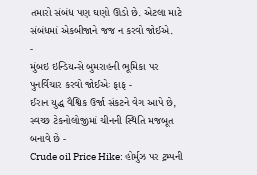તમારો સંબંધ પણ ઘણો ઊંડો છે. એટલા માટે સંબંધમાં એકબીજાને જજ ન કરવો જોઈએ.
-
મુંબઇ ઇન્ડિયન્સે બુમરાહની ભૂમિકા પર પુનર્વિચાર કરવો જોઈએઃ ફાફ -
ઈરાન યુદ્ધ વૈશ્વિક ઉર્જા સંકટને વેગ આપે છે, સ્વચ્છ ટેકનોલોજીમાં ચીનની સ્થિતિ મજબૂત બનાવે છે -
Crude oil Price Hike: હોર્મુઝ પર ટ્રમ્પની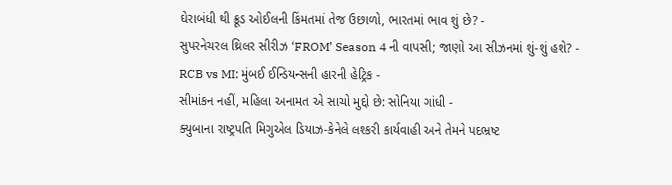ઘેરાબંધી થી ક્રૂડ ઓઈલની કિંમતમાં તેજ ઉછાળો, ભારતમાં ભાવ શું છે? -
સુપરનેચરલ થ્રિલર સીરીઝ ‘FROM’ Season 4 ની વાપસી; જાણો આ સીઝનમાં શું-શું હશે? -
RCB vs MI: મુંબઈ ઈન્ડિયન્સની હારની હેટ્રિક -
સીમાંકન નહીં, મહિલા અનામત એ સાચો મુદ્દો છે: સોનિયા ગાંધી -
ક્યુબાના રાષ્ટ્રપતિ મિગુએલ ડિયાઝ-કેનેલે લશ્કરી કાર્યવાહી અને તેમને પદભ્રષ્ટ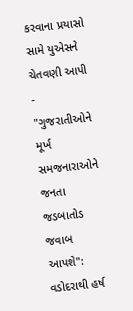કરવાના પ્રયાસો સામે યુએસને ચેતવણી આપી -
"ગુજરાતીઓને મૂર્ખ સમજનારાઓને જનતા જડબાતોડ જવાબ આપશે": વડોદરાથી હર્ષ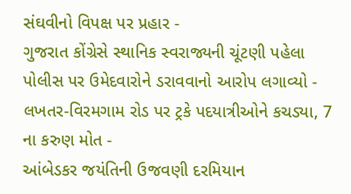સંઘવીનો વિપક્ષ પર પ્રહાર -
ગુજરાત કોંગ્રેસે સ્થાનિક સ્વરાજ્યની ચૂંટણી પહેલા પોલીસ પર ઉમેદવારોને ડરાવવાનો આરોપ લગાવ્યો -
લખતર-વિરમગામ રોડ પર ટ્રકે પદયાત્રીઓને કચડ્યા, 7 ના કરુણ મોત -
આંબેડકર જયંતિની ઉજવણી દરમિયાન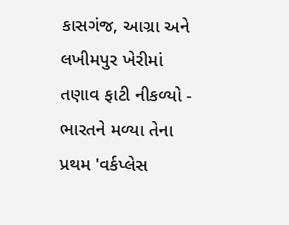કાસગંજ, આગ્રા અને લખીમપુર ખેરીમાં તણાવ ફાટી નીકળ્યો -
ભારતને મળ્યા તેના પ્રથમ 'વર્કપ્લેસ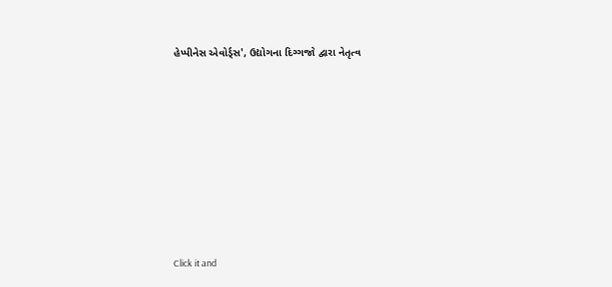હેપ્પીનેસ એવોર્ડ્સ', ઉદ્યોગના દિગ્ગજો દ્વારા નેતૃત્વ









Click it and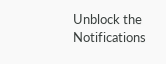Unblock the Notifications